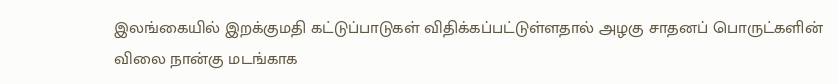இலங்கையில் இறக்குமதி கட்டுப்பாடுகள் விதிக்கப்பட்டுள்ளதால் அழகு சாதனப் பொருட்களின் விலை நான்கு மடங்காக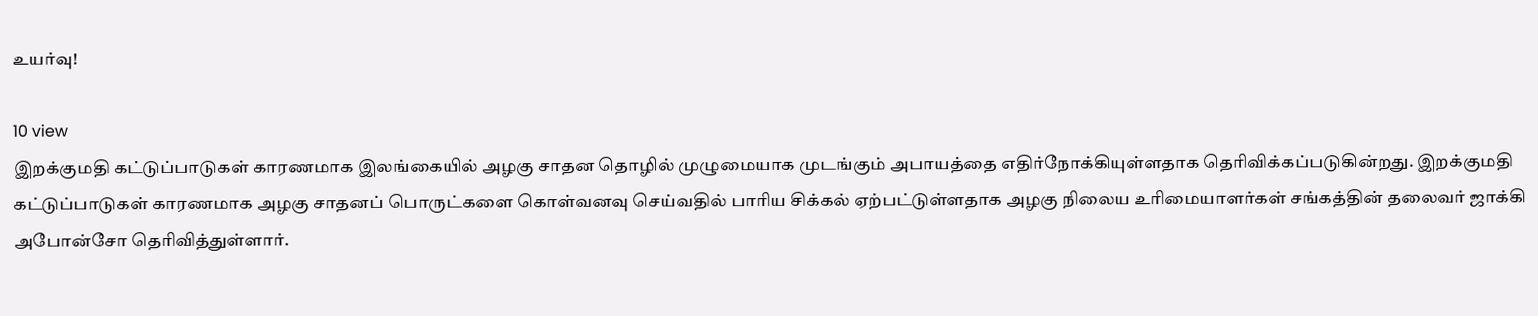உயர்வு!

10 view
இறக்குமதி கட்டுப்பாடுகள் காரணமாக இலங்கையில் அழகு சாதன தொழில் முழுமையாக முடங்கும் அபாயத்தை எதிர்நோக்கியுள்ளதாக தெரிவிக்கப்படுகின்றது. இறக்குமதி கட்டுப்பாடுகள் காரணமாக அழகு சாதனப் பொருட்களை கொள்வனவு செய்வதில் பாரிய சிக்கல் ஏற்பட்டுள்ளதாக அழகு நிலைய உரிமையாளர்கள் சங்கத்தின் தலைவர் ஜாக்கி அபோன்சோ தெரிவித்துள்ளார்.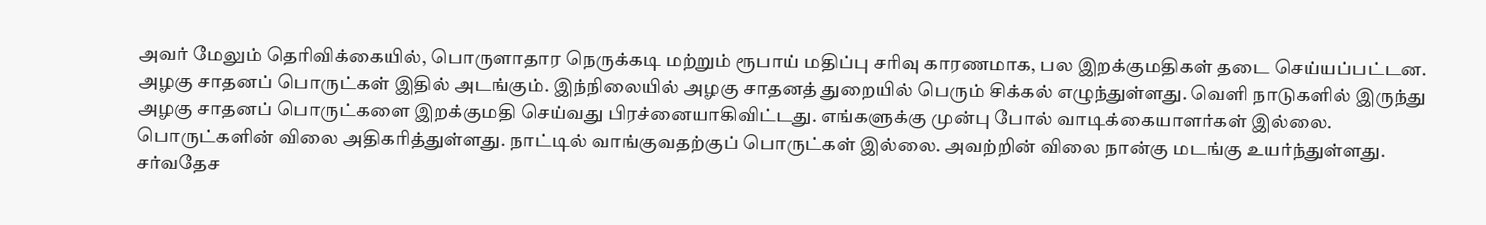அவர் மேலும் தெரிவிக்கையில், பொருளாதார நெருக்கடி மற்றும் ரூபாய் மதிப்பு சரிவு காரணமாக, பல இறக்குமதிகள் தடை செய்யப்பட்டன. அழகு சாதனப் பொருட்கள் இதில் அடங்கும். இந்நிலையில் அழகு சாதனத் துறையில் பெரும் சிக்கல் எழுந்துள்ளது. வெளி நாடுகளில் இருந்து அழகு சாதனப் பொருட்களை இறக்குமதி செய்வது பிரச்னையாகிவிட்டது. எங்களுக்கு முன்பு போல் வாடிக்கையாளர்கள் இல்லை. பொருட்களின் விலை அதிகரித்துள்ளது. நாட்டில் வாங்குவதற்குப் பொருட்கள் இல்லை. அவற்றின் விலை நான்கு மடங்கு உயர்ந்துள்ளது. சர்வதேச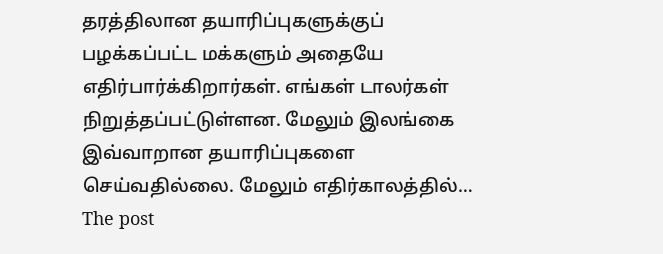தரத்திலான தயாரிப்புகளுக்குப் பழக்கப்பட்ட மக்களும் அதையே எதிர்பார்க்கிறார்கள். எங்கள் டாலர்கள் நிறுத்தப்பட்டுள்ளன. மேலும் இலங்கை இவ்வாறான தயாரிப்புகளை செய்வதில்லை. மேலும் எதிர்காலத்தில்…
The post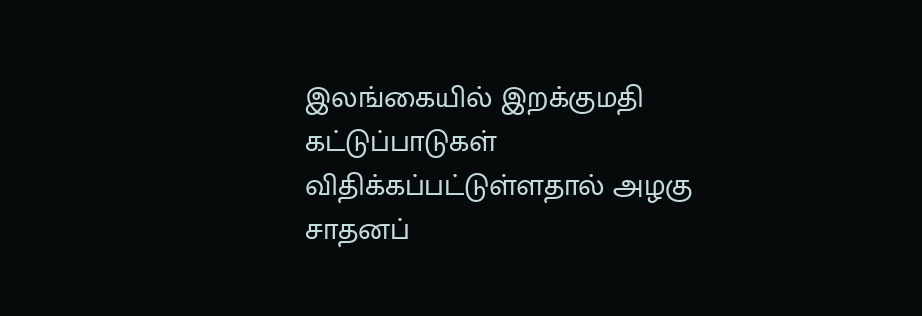இலங்கையில் இறக்குமதி கட்டுப்பாடுகள் விதிக்கப்பட்டுள்ளதால் அழகு சாதனப்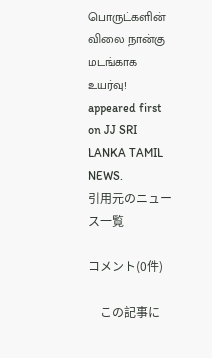பொருட்களின் விலை நான்கு மடங்காக உயர்வு! appeared first on JJ SRI LANKA TAMIL NEWS.
引用元のニュース一覧

コメント(0件)

    この記事に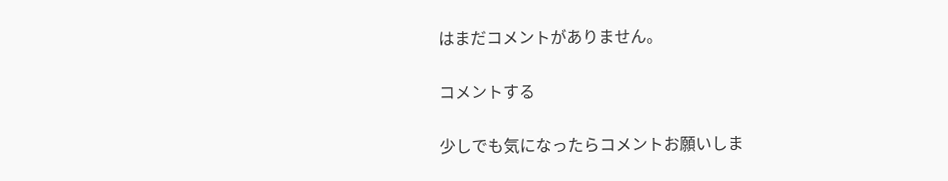はまだコメントがありません。

コメントする

少しでも気になったらコメントお願いしま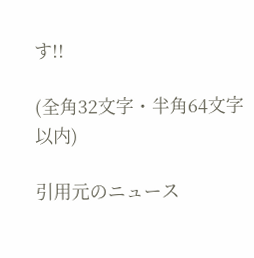す!!

(全角32文字・半角64文字以内)

引用元のニュース